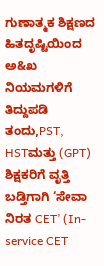ಗುಣಾತ್ಮಕ ಶಿಕ್ಷಣದ ಹಿತದೃಷ್ಟಿಯಿಂದ ಅ&ಖ ನಿಯಮಗಳಿಗೆ ತಿದ್ದುಪಡಿ ತಂದು,PST, HSTಮತ್ತು (GPT) ಶಿಕ್ಷಕರಿಗೆ ವೃತ್ತಿ ಬಡ್ತಿಗಾಗಿ ‘ಸೇವಾ ನಿರತ CET’ (In-service CET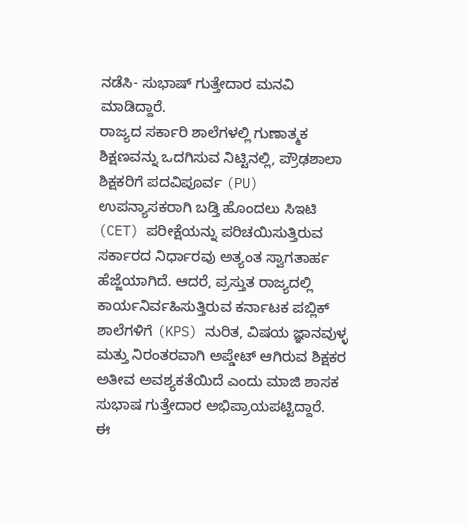ನಡೆಸಿ- ಸುಭಾಷ್ ಗುತ್ತೇದಾರ ಮನವಿ ಮಾಡಿದ್ದಾರೆ.
ರಾಜ್ಯದ ಸರ್ಕಾರಿ ಶಾಲೆಗಳಲ್ಲಿ ಗುಣಾತ್ಮಕ ಶಿಕ್ಷಣವನ್ನು ಒದಗಿಸುವ ನಿಟ್ಟಿನಲ್ಲಿ, ಪ್ರೌಢಶಾಲಾ ಶಿಕ್ಷಕರಿಗೆ ಪದವಿಪೂರ್ವ (PU) ಉಪನ್ಯಾಸಕರಾಗಿ ಬಡ್ತಿ ಹೊಂದಲು ಸಿಇಟಿ (CET) ಪರೀಕ್ಷೆಯನ್ನು ಪರಿಚಯಿಸುತ್ತಿರುವ ಸರ್ಕಾರದ ನಿರ್ಧಾರವು ಅತ್ಯಂತ ಸ್ವಾಗತಾರ್ಹ ಹೆಜ್ಜೆಯಾಗಿದೆ. ಆದರೆ, ಪ್ರಸ್ತುತ ರಾಜ್ಯದಲ್ಲಿ ಕಾರ್ಯನಿರ್ವಹಿಸುತ್ತಿರುವ ಕರ್ನಾಟಕ ಪಬ್ಲಿಕ್ ಶಾಲೆಗಳಿಗೆ (KPS) ನುರಿತ, ವಿಷಯ ಜ್ಞಾನವುಳ್ಳ ಮತ್ತು ನಿರಂತರವಾಗಿ ಅಪ್ಡೇಟ್ ಆಗಿರುವ ಶಿಕ್ಷಕರ ಅತೀವ ಅವಶ್ಯಕತೆಯಿದೆ ಎಂದು ಮಾಜಿ ಶಾಸಕ ಸುಭಾಷ ಗುತ್ತೇದಾರ ಅಭಿಪ್ರಾಯಪಟ್ಟಿದ್ದಾರೆ.
ಈ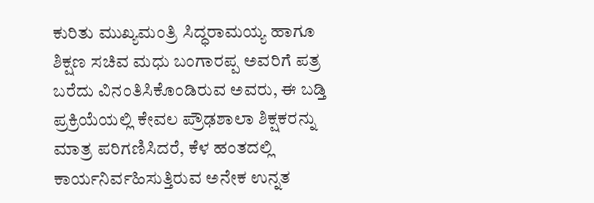ಕುರಿತು ಮುಖ್ಯಮಂತ್ರಿ ಸಿದ್ಧರಾಮಯ್ಯ ಹಾಗೂ ಶಿಕ್ಷಣ ಸಚಿವ ಮಧು ಬಂಗಾರಪ್ಪ ಅವರಿಗೆ ಪತ್ರ ಬರೆದು ವಿನಂತಿಸಿಕೊಂಡಿರುವ ಅವರು, ಈ ಬಡ್ತಿ ಪ್ರಕ್ರಿಯೆಯಲ್ಲಿ ಕೇವಲ ಪ್ರೌಢಶಾಲಾ ಶಿಕ್ಷಕರನ್ನು ಮಾತ್ರ ಪರಿಗಣಿಸಿದರೆ, ಕೆಳ ಹಂತದಲ್ಲಿ ಕಾರ್ಯನಿರ್ವಹಿಸುತ್ತಿರುವ ಅನೇಕ ಉನ್ನತ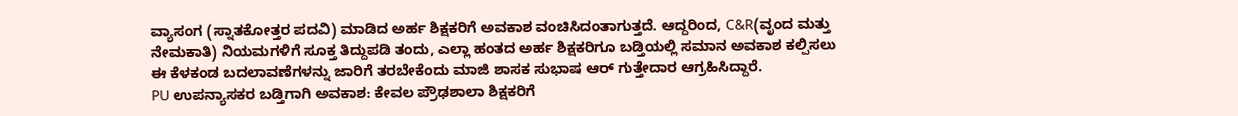ವ್ಯಾಸಂಗ (ಸ್ನಾತಕೋತ್ತರ ಪದವಿ) ಮಾಡಿದ ಅರ್ಹ ಶಿಕ್ಷಕರಿಗೆ ಅವಕಾಶ ವಂಚಿಸಿದಂತಾಗುತ್ತದೆ. ಆದ್ದರಿಂದ, C&R(ವೃಂದ ಮತ್ತು ನೇಮಕಾತಿ) ನಿಯಮಗಳಿಗೆ ಸೂಕ್ತ ತಿದ್ದುಪಡಿ ತಂದು, ಎಲ್ಲಾ ಹಂತದ ಅರ್ಹ ಶಿಕ್ಷಕರಿಗೂ ಬಡ್ತಿಯಲ್ಲಿ ಸಮಾನ ಅವಕಾಶ ಕಲ್ಪಿಸಲು ಈ ಕೆಳಕಂಡ ಬದಲಾವಣೆಗಳನ್ನು ಜಾರಿಗೆ ತರಬೇಕೆಂದು ಮಾಜಿ ಶಾಸಕ ಸುಭಾಷ ಆರ್ ಗುತ್ತೇದಾರ ಆಗ್ರಹಿಸಿದ್ದಾರೆ.
PU ಉಪನ್ಯಾಸಕರ ಬಡ್ತಿಗಾಗಿ ಅವಕಾಶ: ಕೇವಲ ಪ್ರೌಢಶಾಲಾ ಶಿಕ್ಷಕರಿಗೆ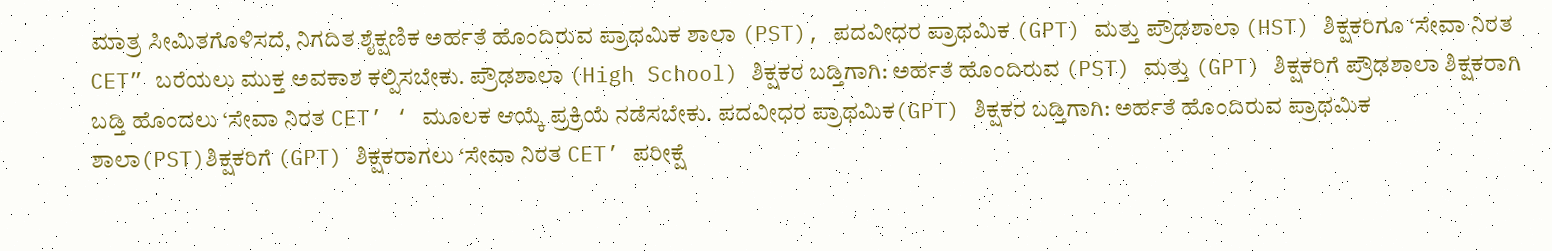ಮಾತ್ರ ಸೀಮಿತಗೊಳಿಸದೆ, ನಿಗದಿತ ಶೈಕ್ಷಣಿಕ ಅರ್ಹತೆ ಹೊಂದಿರುವ ಪ್ರಾಥಮಿಕ ಶಾಲಾ (PST), ಪದವೀಧರ ಪ್ರಾಥಮಿಕ (GPT) ಮತ್ತು ಪ್ರೌಢಶಾಲಾ (HST) ಶಿಕ್ಷಕರಿಗೂ ‘ಸೇವಾ ನಿರತ CET” ಬರೆಯಲು ಮುಕ್ತ ಅವಕಾಶ ಕಲ್ಪಿಸಬೇಕು. ಪ್ರೌಢಶಾಲಾ (High School) ಶಿಕ್ಷಕರ ಬಡ್ತಿಗಾಗಿ: ಅರ್ಹತೆ ಹೊಂದಿರುವ (PST) ಮತ್ತು (GPT) ಶಿಕ್ಷಕರಿಗೆ ಪ್ರೌಢಶಾಲಾ ಶಿಕ್ಷಕರಾಗಿ ಬಡ್ತಿ ಹೊಂದಲು ‘ಸೇವಾ ನಿರತ CET’ ‘ ಮೂಲಕ ಆಯ್ಕೆ ಪ್ರಕ್ರಿಯೆ ನಡೆಸಬೇಕು. ಪದವೀಧರ ಪ್ರಾಥಮಿಕ(GPT) ಶಿಕ್ಷಕರ ಬಡ್ತಿಗಾಗಿ: ಅರ್ಹತೆ ಹೊಂದಿರುವ ಪ್ರಾಥಮಿಕ ಶಾಲಾ(PST)ಶಿಕ್ಷಕರಿಗೆ (GPT) ಶಿಕ್ಷಕರಾಗಲು ‘ಸೇವಾ ನಿರತ CET’ ಪರೀಕ್ಷೆ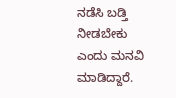ನಡೆಸಿ ಬಡ್ತಿ ನೀಡಬೇಕು ಎಂದು ಮನವಿ ಮಾಡಿದ್ದಾರೆ.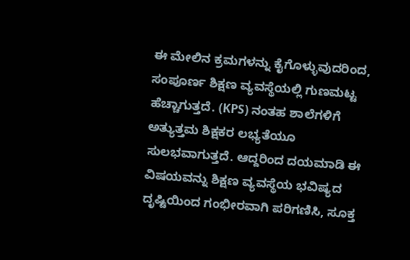ಈ ಮೇಲಿನ ಕ್ರಮಗಳನ್ನು ಕೈಗೊಳ್ಳುವುದರಿಂದ, ಸಂಪೂರ್ಣ ಶಿಕ್ಷಣ ವ್ಯವಸ್ಥೆಯಲ್ಲಿ ಗುಣಮಟ್ಟ ಹೆಚ್ಚಾಗುತ್ತದೆ. (KPS) ನಂತಹ ಶಾಲೆಗಳಿಗೆ ಅತ್ಯುತ್ತಮ ಶಿಕ್ಷಕರ ಲಭ್ಯತೆಯೂ ಸುಲಭವಾಗುತ್ತದೆ. ಆದ್ದರಿಂದ ದಯಮಾಡಿ ಈ ವಿಷಯವನ್ನು ಶಿಕ್ಷಣ ವ್ಯವಸ್ಥೆಯ ಭವಿಷ್ಯದ ದೃಷ್ಟಿಯಿಂದ ಗಂಭೀರವಾಗಿ ಪರಿಗಣಿಸಿ, ಸೂಕ್ತ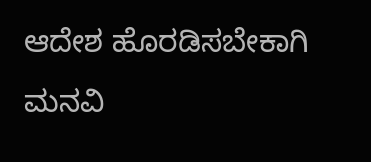ಆದೇಶ ಹೊರಡಿಸಬೇಕಾಗಿ ಮನವಿ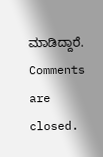ಮಾಡಿದ್ದಾರೆ.
Comments are closed.